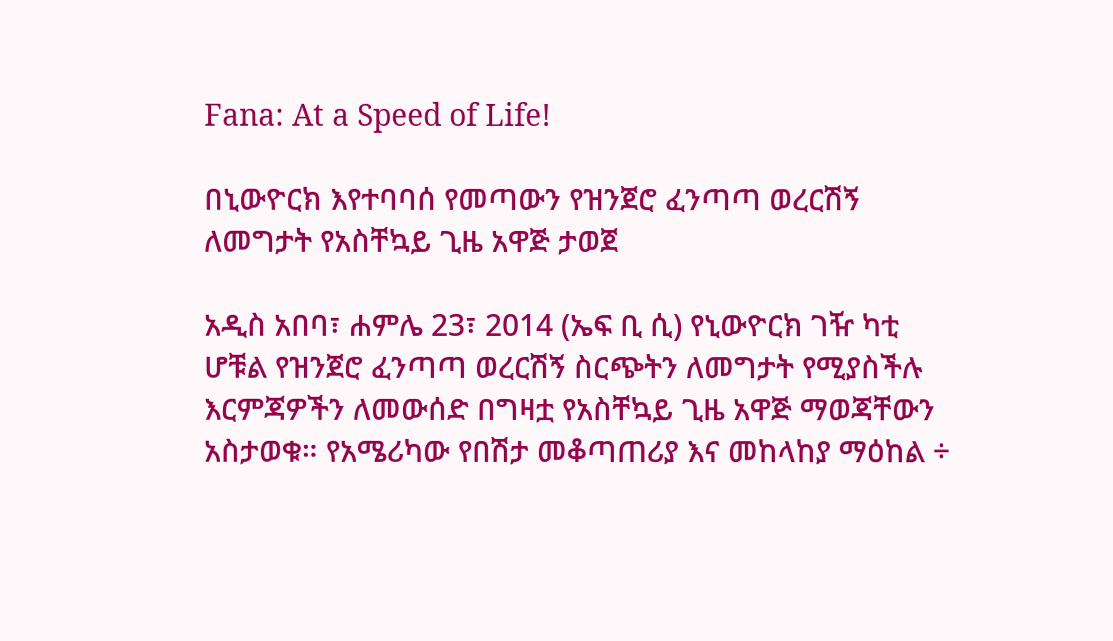Fana: At a Speed of Life!

በኒውዮርክ እየተባባሰ የመጣውን የዝንጀሮ ፈንጣጣ ወረርሽኝ ለመግታት የአስቸኳይ ጊዜ አዋጅ ታወጀ

አዲስ አበባ፣ ሐምሌ 23፣ 2014 (ኤፍ ቢ ሲ) የኒውዮርክ ገዥ ካቲ ሆቹል የዝንጀሮ ፈንጣጣ ወረርሽኝ ስርጭትን ለመግታት የሚያስችሉ እርምጃዎችን ለመውሰድ በግዛቷ የአስቸኳይ ጊዜ አዋጅ ማወጃቸውን አስታወቁ። የአሜሪካው የበሽታ መቆጣጠሪያ እና መከላከያ ማዕከል ÷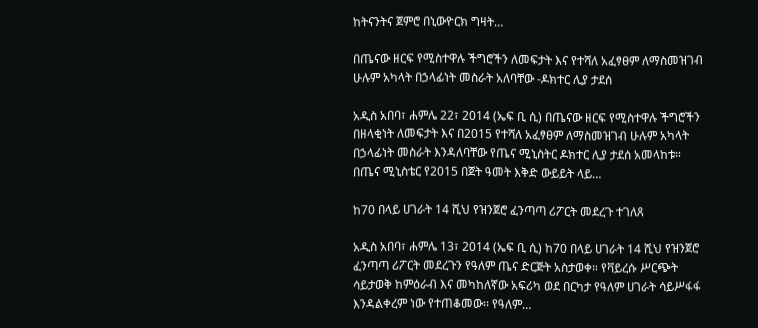ከትናንትና ጀምሮ በኒውዮርክ ግዛት…

በጤናው ዘርፍ የሚስተዋሉ ችግሮችን ለመፍታት እና የተሻለ አፈፃፀም ለማስመዝገብ ሁሉም አካላት በኃላፊነት መስራት አለባቸው -ዶክተር ሊያ ታደሰ

አዲስ አበባ፣ ሐምሌ 22፣ 2014 (ኤፍ ቢ ሲ) በጤናው ዘርፍ የሚስተዋሉ ችግሮችን በዘላቂነት ለመፍታት እና በ2015 የተሻለ አፈፃፀም ለማስመዝገብ ሁሉም አካላት በኃላፊነት መስራት እንዳለባቸው የጤና ሚኒስትር ዶክተር ሊያ ታደሰ አመላከቱ። በጤና ሚኒስቴር የ2015 በጀት ዓመት እቅድ ውይይት ላይ…

ከ70 በላይ ሀገራት 14 ሺህ የዝንጀሮ ፈንጣጣ ሪፖርት መደረጉ ተገለጸ

አዲስ አበባ፣ ሐምሌ 13፣ 2014 (ኤፍ ቢ ሲ) ከ70 በላይ ሀገራት 14 ሺህ የዝንጀሮ ፈንጣጣ ሪፖርት መደረጉን የዓለም ጤና ድርጅት አስታወቀ። የቫይረሱ ሥርጭት ሳይታወቅ ከምዕራብ እና መካከለኛው አፍሪካ ወደ በርካታ የዓለም ሀገራት ሳይሥፋፋ እንዳልቀረም ነው የተጠቆመው፡፡ የዓለም…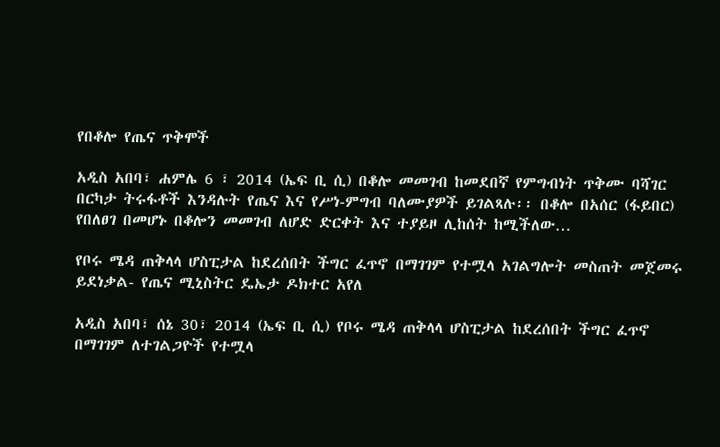የበቆሎ የጤና ጥቅሞች

አዲስ አበባ፣ ሐምሌ 6 ፣ 2014 (ኤፍ ቢ ሲ) በቆሎ መመገብ ከመደበኛ የምግብነት ጥቅሙ ባሻገር በርካታ ትሩፋቶች እንዳሉት የጤና እና የሥነ-ምግብ ባለሙያዎች ይገልጻሉ፡፡ በቆሎ በአሰር (ፋይበር) የበለፀገ በመሆኑ በቆሎን መመገብ ለሆድ ድርቀት እና ተያይዞ ሊከሰት ከሚችለው…

የቦሩ ሜዳ ጠቅላላ ሆስፒታል ከደረሰበት ችግር ፈጥኖ በማገገም የተሟላ አገልግሎት መስጠት መጀመሩ ይደነቃል- የጤና ሚኒስትር ዴኤታ ዶክተር አየለ

አዲስ አበባ፣ ሰኔ 30፣ 2014 (ኤፍ ቢ ሲ) የቦሩ ሜዳ ጠቅላላ ሆስፒታል ከደረሰበት ችግር ፈጥኖ በማገገም ለተገልጋዮች የተሟላ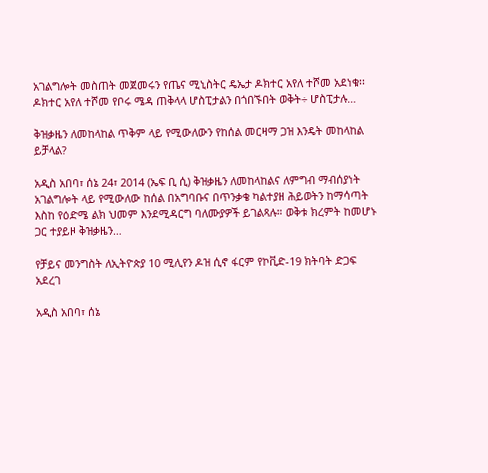አገልግሎት መስጠት መጀመሩን የጤና ሚኒስትር ዴኤታ ዶክተር አየለ ተሾመ አደነቁ፡፡ ዶክተር አየለ ተሾመ የቦሩ ሜዳ ጠቅላላ ሆስፒታልን በጎበኙበት ወቅት÷ ሆስፒታሉ…

ቅዝቃዜን ለመከላከል ጥቅም ላይ የሚውለውን የከሰል መርዛማ ጋዝ እንዴት መከላከል ይቻላል?

አዲስ አበባ፣ ሰኔ 24፣ 2014 (ኤፍ ቢ ሲ) ቅዝቃዜን ለመከላከልና ለምግብ ማብሰያነት አገልግሎት ላይ የሚውለው ከሰል በአግባቡና በጥንቃቄ ካልተያዘ ሕይወትን ከማሳጣት እስከ የዕድሜ ልክ ህመም እንደሚዳርግ ባለሙያዎች ይገልጻሉ። ወቅቱ ክረምት ከመሆኑ ጋር ተያይዞ ቅዝቃዜን…

የቻይና መንግስት ለኢትዮጵያ 10 ሚሊየን ዶዝ ሲኖ ፋርም የኮቪድ-19 ክትባት ድጋፍ አደረገ

አዲስ አበባ፣ ሰኔ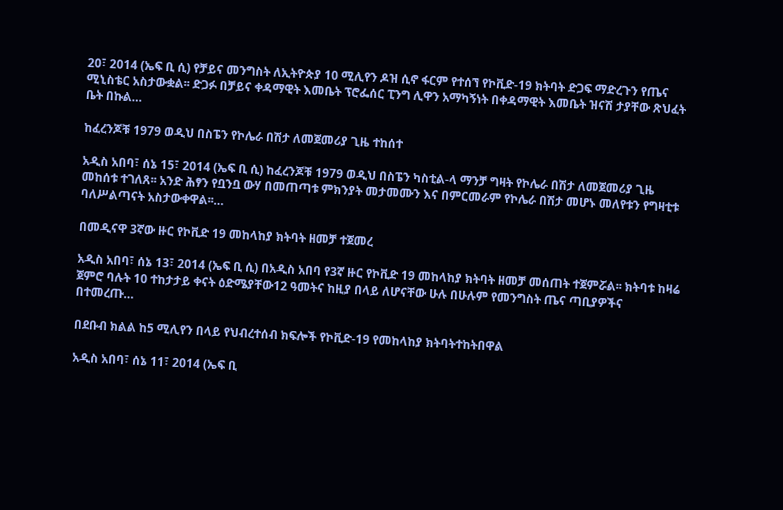20፣ 2014 (ኤፍ ቢ ሲ) የቻይና መንግስት ለኢትዮጵያ 10 ሚሊየን ዶዝ ሲኖ ፋርም የተሰኘ የኮቪድ-19 ክትባት ድጋፍ ማድረጉን የጤና ሚኒስቴር አስታውቋል፡፡ ድጋፉ በቻይና ቀዳማዊት እመቤት ፕሮፌሰር ፒንግ ሊዋን አማካኝነት በቀዳማዊት እመቤት ዝናሽ ታያቸው ጽህፈት ቤት በኩል…

ከፈረንጆቹ 1979 ወዲህ በስፔን የኮሌራ በሽታ ለመጀመሪያ ጊዜ ተከሰተ

አዲስ አበባ፣ ሰኔ 15፣ 2014 (ኤፍ ቢ ሲ) ከፈረንጆቹ 1979 ወዲህ በስፔን ካስቲል-ላ ማንቻ ግዛት የኮሌራ በሽታ ለመጀመሪያ ጊዜ መከሰቱ ተገለጸ፡፡ አንድ ሕፃን የቧንቧ ውሃ በመጠጣቱ ምክንያት መታመሙን እና በምርመራም የኮሌራ በሽታ መሆኑ መለየቱን የግዛቲቱ ባለሥልጣናት አስታውቀዋል፡፡…

በመዲናዋ 3ኛው ዙር የኮቪድ 19 መከላከያ ክትባት ዘመቻ ተጀመረ

አዲስ አበባ፣ ሰኔ 13፣ 2014 (ኤፍ ቢ ሲ) በአዲስ አበባ የ3ኛ ዙር የኮቪድ 19 መከላከያ ክትባት ዘመቻ መሰጠት ተጀምሯል፡፡ ክትባቱ ከዛሬ ጀምሮ ባሉት 10 ተከታታይ ቀናት ዕድሜያቸው12 ዓመትና ከዚያ በላይ ለሆናቸው ሁሉ በሁሉም የመንግስት ጤና ጣቢያዎችና በተመረጡ…

በደቡብ ክልል ከ5 ሚሊየን በላይ የህብረተሰብ ክፍሎች የኮቪድ-19 የመከላከያ ክትባትተከትበዋል

አዲስ አበባ፣ ሰኔ 11፣ 2014 (ኤፍ ቢ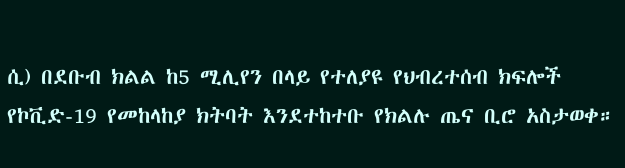ሲ) በደቡብ ክልል ከ5 ሚሊየን በላይ የተለያዩ የህብረተሰብ ክፍሎች የኮቪድ-19 የመከላከያ ክትባት እንደተከተቡ የክልሉ ጤና ቢሮ አስታወቀ።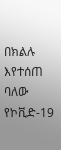በክልሉ እየተሰጠ ባለው የኮቪድ-19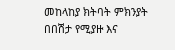መከላከያ ክትባት ምክንያት በበሽታ የሚያዙ እና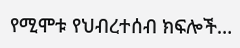የሚሞቱ የህብረተሰብ ክፍሎች…